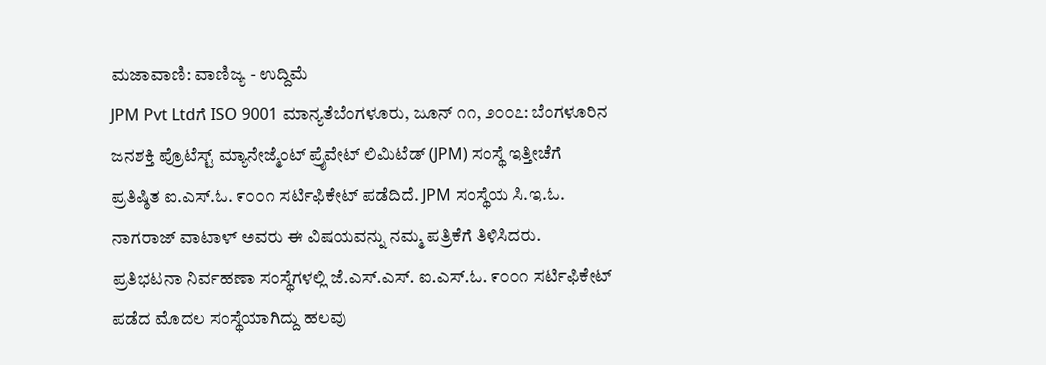ಮಜಾವಾಣಿ: ವಾಣಿಜ್ಯ - ಉದ್ದಿಮೆ
JPM Pvt Ltdಗೆ ISO 9001 ಮಾನ್ಯತೆಬೆಂಗಳೂರು, ಜೂನ್ ೧೧, ೨೦೦೭: ಬೆಂಗಳೂರಿನ ಜನಶಕ್ತಿ ಪ್ರೊಟೆಸ್ಟ್ ಮ್ಯಾನೇಜ್ಮೆಂಟ್ ಪ್ರೈವೇಟ್ ಲಿಮಿಟೆಡ್ (JPM) ಸಂಸ್ಥೆ ಇತ್ತೀಚೆಗೆ ಪ್ರತಿಷ್ಠಿತ ಐ.ಎಸ್.ಓ. ೯೦೦೧ ಸರ್ಟಿಫಿಕೇಟ್ ಪಡೆದಿದೆ. JPM ಸಂಸ್ಥೆಯ ಸಿ.ಇ.ಓ. ನಾಗರಾಜ್ ವಾಟಾಳ್ ಅವರು ಈ ವಿಷಯವನ್ನು ನಮ್ಮ ಪತ್ರಿಕೆಗೆ ತಿಳಿಸಿದರು.
ಪ್ರತಿಭಟನಾ ನಿರ್ವಹಣಾ ಸಂಸ್ಥೆಗಳಲ್ಲಿ ಜೆ.ಎಸ್.ಎಸ್. ಐ.ಎಸ್.ಓ. ೯೦೦೧ ಸರ್ಟಿಫಿಕೇಟ್ ಪಡೆದ ಮೊದಲ ಸಂಸ್ಥೆಯಾಗಿದ್ದು ಹಲವು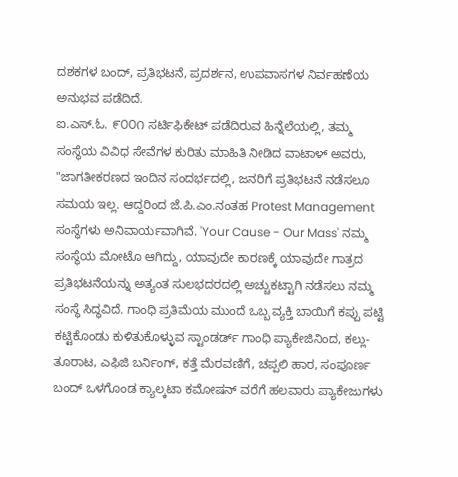ದಶಕಗಳ ಬಂದ್, ಪ್ರತಿಭಟನೆ, ಪ್ರದರ್ಶನ, ಉಪವಾಸಗಳ ನಿರ್ವಹಣೆಯ ಅನುಭವ ಪಡೆದಿದೆ.
ಐ.ಎಸ್.ಓ. ೯೦೦೧ ಸರ್ಟಿಫಿಕೇಟ್ ಪಡೆದಿರುವ ಹಿನ್ನೆಲೆಯಲ್ಲಿ, ತಮ್ಮ ಸಂಸ್ಥೆಯ ವಿವಿಧ ಸೇವೆಗಳ ಕುರಿತು ಮಾಹಿತಿ ನೀಡಿದ ವಾಟಾಳ್ ಅವರು, "ಜಾಗತೀಕರಣದ ಇಂದಿನ ಸಂದರ್ಭದಲ್ಲಿ, ಜನರಿಗೆ ಪ್ರತಿಭಟನೆ ನಡೆಸಲೂ ಸಮಯ ಇಲ್ಲ. ಆದ್ದರಿಂದ ಜೆ.ಪಿ.ಎಂ.ನಂತಹ Protest Management ಸಂಸ್ಥೆಗಳು ಅನಿವಾರ್ಯವಾಗಿವೆ. 'Your Cause - Our Mass' ನಮ್ಮ ಸಂಸ್ಥೆಯ ಮೋಟೊ ಆಗಿದ್ದು, ಯಾವುದೇ ಕಾರಣಕ್ಕೆ ಯಾವುದೇ ಗಾತ್ರದ ಪ್ರತಿಭಟನೆಯನ್ನು ಅತ್ಯಂತ ಸುಲಭದರದಲ್ಲಿ ಅಚ್ಚುಕಟ್ಟಾಗಿ ನಡೆಸಲು ನಮ್ಮ ಸಂಸ್ಥೆ ಸಿದ್ಧವಿದೆ. ಗಾಂಧಿ ಪ್ರತಿಮೆಯ ಮುಂದೆ ಒಬ್ಬ ವ್ಯಕ್ತಿ ಬಾಯಿಗೆ ಕಪ್ಪು ಪಟ್ಟಿ ಕಟ್ಟಿಕೊಂಡು ಕುಳಿತುಕೊಳ್ಳುವ ಸ್ಟಾಂಡರ್ಡ್ ಗಾಂಧಿ ಪ್ಯಾಕೇಜಿನಿಂದ, ಕಲ್ಲು-ತೂರಾಟ, ಎಫಿಜಿ ಬರ್ನಿಂಗ್, ಕತ್ತೆ ಮೆರವಣಿಗೆ, ಚಪ್ಪಲಿ ಹಾರ, ಸಂಪೂರ್ಣ ಬಂದ್ ಒಳಗೊಂಡ ಕ್ಯಾಲ್ಕಟಾ ಕಮೋಷನ್ ವರೆಗೆ ಹಲವಾರು ಪ್ಯಾಕೇಜುಗಳು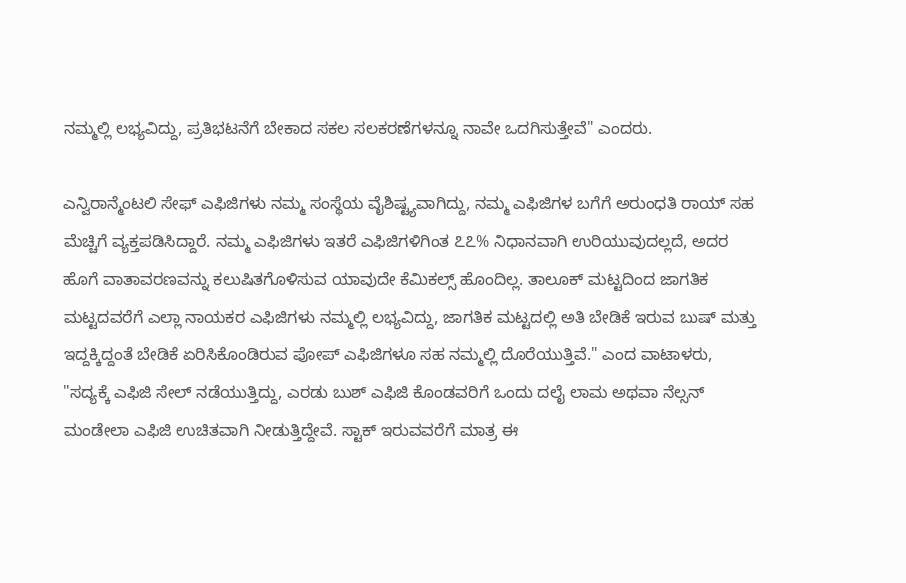ನಮ್ಮಲ್ಲಿ ಲಭ್ಯವಿದ್ದು, ಪ್ರತಿಭಟನೆಗೆ ಬೇಕಾದ ಸಕಲ ಸಲಕರಣೆಗಳನ್ನೂ ನಾವೇ ಒದಗಿಸುತ್ತೇವೆ" ಎಂದರು.

ಎನ್ವಿರಾನ್ಮೆಂಟಲಿ ಸೇಫ್ ಎಫಿಜಿಗಳು ನಮ್ಮ ಸಂಸ್ಥೆಯ ವೈಶಿಷ್ಟ್ಯವಾಗಿದ್ದು, ನಮ್ಮ ಎಫಿಜಿಗಳ ಬಗೆಗೆ ಅರುಂಧತಿ ರಾಯ್ ಸಹ ಮೆಚ್ಚಿಗೆ ವ್ಯಕ್ತಪಡಿಸಿದ್ದಾರೆ. ನಮ್ಮ ಎಫಿಜಿಗಳು ಇತರೆ ಎಫಿಜಿಗಳಿಗಿಂತ ೭೭% ನಿಧಾನವಾಗಿ ಉರಿಯುವುದಲ್ಲದೆ, ಅದರ ಹೊಗೆ ವಾತಾವರಣವನ್ನು ಕಲುಷಿತಗೊಳಿಸುವ ಯಾವುದೇ ಕೆಮಿಕಲ್ಸ್ ಹೊಂದಿಲ್ಲ. ತಾಲೂಕ್ ಮಟ್ಟದಿಂದ ಜಾಗತಿಕ ಮಟ್ಟದವರೆಗೆ ಎಲ್ಲಾ ನಾಯಕರ ಎಫಿಜಿಗಳು ನಮ್ಮಲ್ಲಿ ಲಭ್ಯವಿದ್ದು, ಜಾಗತಿಕ ಮಟ್ಟದಲ್ಲಿ ಅತಿ ಬೇಡಿಕೆ ಇರುವ ಬುಷ್ ಮತ್ತು ಇದ್ದಕ್ಕಿದ್ದಂತೆ ಬೇಡಿಕೆ ಏರಿಸಿಕೊಂಡಿರುವ ಪೋಪ್ ಎಫಿಜಿಗಳೂ ಸಹ ನಮ್ಮಲ್ಲಿ ದೊರೆಯುತ್ತಿವೆ." ಎಂದ ವಾಟಾಳರು, "ಸದ್ಯಕ್ಕೆ ಎಫಿಜಿ ಸೇಲ್ ನಡೆಯುತ್ತಿದ್ದು, ಎರಡು ಬುಶ್ ಎಫಿಜಿ ಕೊಂಡವರಿಗೆ ಒಂದು ದಲೈ ಲಾಮ ಅಥವಾ ನೆಲ್ಸನ್ ಮಂಡೇಲಾ ಎಫಿಜಿ ಉಚಿತವಾಗಿ ನೀಡುತ್ತಿದ್ದೇವೆ. ಸ್ಟಾಕ್ ಇರುವವರೆಗೆ ಮಾತ್ರ ಈ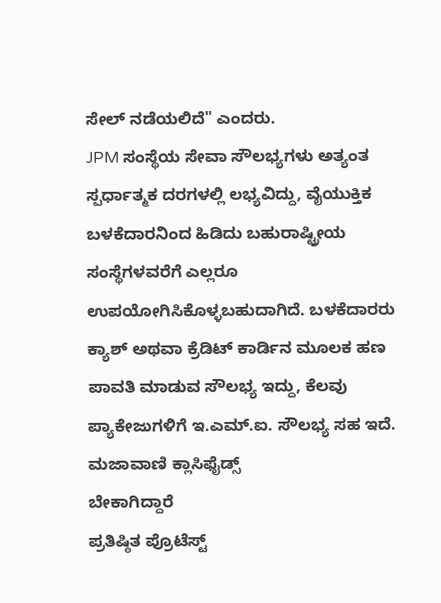ಸೇಲ್ ನಡೆಯಲಿದೆ" ಎಂದರು.
JPM ಸಂಸ್ಥೆಯ ಸೇವಾ ಸೌಲಭ್ಯಗಳು ಅತ್ಯಂತ ಸ್ಪರ್ಧಾತ್ಮಕ ದರಗಳಲ್ಲಿ ಲಭ್ಯವಿದ್ದು, ವೈಯುಕ್ತಿಕ ಬಳಕೆದಾರನಿಂದ ಹಿಡಿದು ಬಹುರಾಷ್ಟ್ರೀಯ ಸಂಸ್ಥೆಗಳವರೆಗೆ ಎಲ್ಲರೂ ಉಪಯೋಗಿಸಿಕೊಳ್ಳಬಹುದಾಗಿದೆ. ಬಳಕೆದಾರರು ಕ್ಯಾಶ್ ಅಥವಾ ಕ್ರೆಡಿಟ್ ಕಾರ್ಡಿನ ಮೂಲಕ ಹಣ ಪಾವತಿ ಮಾಡುವ ಸೌಲಭ್ಯ ಇದ್ದು, ಕೆಲವು ಪ್ಯಾಕೇಜುಗಳಿಗೆ ಇ.ಎಮ್.ಐ. ಸೌಲಭ್ಯ ಸಹ ಇದೆ.
ಮಜಾವಾಣಿ ಕ್ಲಾಸಿಫೈಡ್ಸ್
ಬೇಕಾಗಿದ್ದಾರೆ
ಪ್ರತಿಷ್ಠಿತ ಪ್ರೊಟೆಸ್ಟ್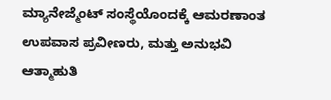ಮ್ಯಾನೇಜ್ಮೆಂಟ್ ಸಂಸ್ಥೆಯೊಂದಕ್ಕೆ ಆಮರಣಾಂತ ಉಪವಾಸ ಪ್ರವೀಣರು, ಮತ್ತು ಅನುಭವಿ ಆತ್ಮಾಹುತಿ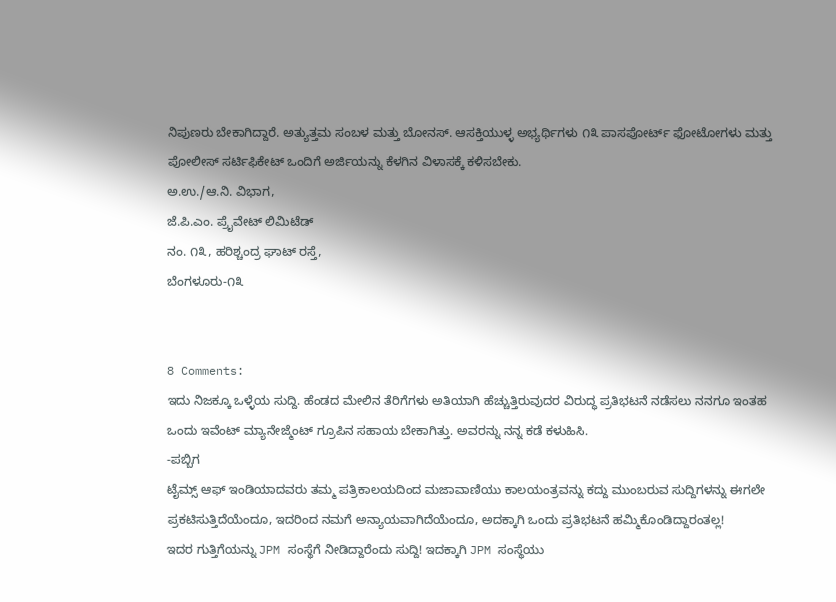ನಿಪುಣರು ಬೇಕಾಗಿದ್ದಾರೆ. ಅತ್ಯುತ್ತಮ ಸಂಬಳ ಮತ್ತು ಬೋನಸ್. ಆಸಕ್ತಿಯುಳ್ಳ ಅಭ್ಯರ್ಥಿಗಳು ೧೩ ಪಾಸಪೋರ್ಟ್ ಫೋಟೋಗಳು ಮತ್ತು ಪೋಲೀಸ್ ಸರ್ಟಿಫಿಕೇಟ್ ಒಂದಿಗೆ ಅರ್ಜಿಯನ್ನು ಕೆಳಗಿನ ವಿಳಾಸಕ್ಕೆ ಕಳಿಸಬೇಕು.
ಅ.ಉ./ಆ.ನಿ. ವಿಭಾಗ,
ಜೆ.ಪಿ.ಎಂ. ಪ್ರೈವೇಟ್ ಲಿಮಿಟೆಡ್
ನಂ. ೧೩, ಹರಿಶ್ಚಂದ್ರ ಘಾಟ್ ರಸ್ತೆ,
ಬೆಂಗಳೂರು-೧೩


8 Comments:
ಇದು ನಿಜಕ್ಕೂ ಒಳ್ಳೆಯ ಸುದ್ದಿ. ಹೆಂಡದ ಮೇಲಿನ ತೆರಿಗೆಗಳು ಅತಿಯಾಗಿ ಹೆಚ್ಚುತ್ತಿರುವುದರ ವಿರುದ್ಧ ಪ್ರತಿಭಟನೆ ನಡೆಸಲು ನನಗೂ ಇಂತಹ ಒಂದು ಇವೆಂಟ್ ಮ್ಯಾನೇಜ್ಮೆಂಟ್ ಗ್ರೂಪಿನ ಸಹಾಯ ಬೇಕಾಗಿತ್ತು. ಅವರನ್ನು ನನ್ನ ಕಡೆ ಕಳುಹಿಸಿ.
-ಪಬ್ಬಿಗ
ಟೈಮ್ಸ್ ಆಫ್ ಇಂಡಿಯಾದವರು ತಮ್ಮ ಪತ್ರಿಕಾಲಯದಿಂದ ಮಜಾವಾಣಿಯು ಕಾಲಯಂತ್ರವನ್ನು ಕದ್ದು ಮುಂಬರುವ ಸುದ್ದಿಗಳನ್ನು ಈಗಲೇ ಪ್ರಕಟಿಸುತ್ತಿದೆಯೆಂದೂ, ಇದರಿಂದ ನಮಗೆ ಅನ್ಯಾಯವಾಗಿದೆಯೆಂದೂ, ಅದಕ್ಕಾಗಿ ಒಂದು ಪ್ರತಿಭಟನೆ ಹಮ್ಮಿಕೊಂಡಿದ್ದಾರಂತಲ್ಲ!
ಇದರ ಗುತ್ತಿಗೆಯನ್ನು JPM ಸಂಸ್ಥೆಗೆ ನೀಡಿದ್ದಾರೆಂದು ಸುದ್ದಿ! ಇದಕ್ಕಾಗಿ JPM ಸಂಸ್ಥೆಯು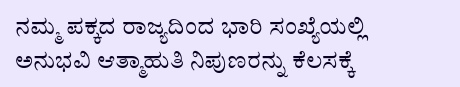ನಮ್ಮ ಪಕ್ಕದ ರಾಜ್ಯದಿಂದ ಭಾರಿ ಸಂಖ್ಯೆಯಲ್ಲಿ ಅನುಭವಿ ಆತ್ಮಾಹುತಿ ನಿಪುಣರನ್ನು ಕೆಲಸಕ್ಕೆ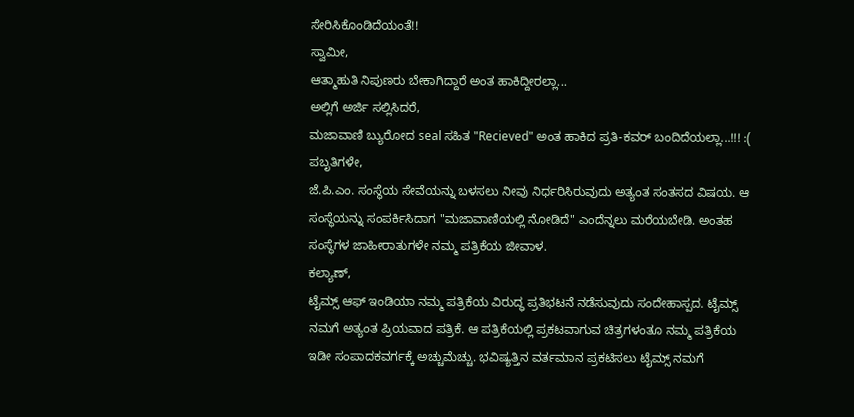ಸೇರಿಸಿಕೊಂಡಿದೆಯಂತೆ!!
ಸ್ವಾಮೀ,
ಆತ್ಮಾಹುತಿ ನಿಪುಣರು ಬೇಕಾಗಿದ್ದಾರೆ ಅಂತ ಹಾಕಿದ್ದೀರಲ್ಲಾ...
ಅಲ್ಲಿಗೆ ಅರ್ಜಿ ಸಲ್ಲಿಸಿದರೆ,
ಮಜಾವಾಣಿ ಬ್ಯುರೋದ seal ಸಹಿತ "Recieved" ಅಂತ ಹಾಕಿದ ಪ್ರತಿ-ಕವರ್ ಬಂದಿದೆಯಲ್ಲಾ...!!! :(
ಪಬೃತಿಗಳೇ,
ಜೆ.ಪಿ.ಎಂ. ಸಂಸ್ಥೆಯ ಸೇವೆಯನ್ನು ಬಳಸಲು ನೀವು ನಿರ್ಧರಿಸಿರುವುದು ಅತ್ಯಂತ ಸಂತಸದ ವಿಷಯ. ಆ ಸಂಸ್ಥೆಯನ್ನು ಸಂಪರ್ಕಿಸಿದಾಗ "ಮಜಾವಾಣಿಯಲ್ಲಿ ನೋಡಿದೆ" ಎಂದೆನ್ನಲು ಮರೆಯಬೇಡಿ. ಅಂತಹ ಸಂಸ್ಥೆಗಳ ಜಾಹೀರಾತುಗಳೇ ನಮ್ಮ ಪತ್ರಿಕೆಯ ಜೀವಾಳ.
ಕಲ್ಯಾಣ್,
ಟೈಮ್ಸ್ ಆಫ್ ಇಂಡಿಯಾ ನಮ್ಮ ಪತ್ರಿಕೆಯ ವಿರುದ್ಧ ಪ್ರತಿಭಟನೆ ನಡೆಸುವುದು ಸಂದೇಹಾಸ್ಪದ. ಟೈಮ್ಸ್ ನಮಗೆ ಅತ್ಯಂತ ಪ್ರಿಯವಾದ ಪತ್ರಿಕೆ. ಆ ಪತ್ರಿಕೆಯಲ್ಲಿ ಪ್ರಕಟವಾಗುವ ಚಿತ್ರಗಳಂತೂ ನಮ್ಮ ಪತ್ರಿಕೆಯ ಇಡೀ ಸಂಪಾದಕವರ್ಗಕ್ಕೆ ಅಚ್ಚುಮೆಚ್ಚು. ಭವಿಷ್ಯತ್ತಿನ ವರ್ತಮಾನ ಪ್ರಕಟಿಸಲು ಟೈಮ್ಸ್ ನಮಗೆ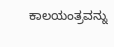ಕಾಲಯಂತ್ರವನ್ನು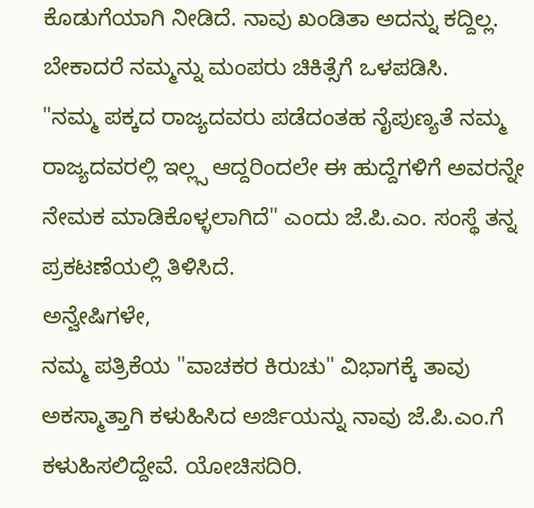ಕೊಡುಗೆಯಾಗಿ ನೀಡಿದೆ. ನಾವು ಖಂಡಿತಾ ಅದನ್ನು ಕದ್ದಿಲ್ಲ. ಬೇಕಾದರೆ ನಮ್ಮನ್ನು ಮಂಪರು ಚಿಕಿತ್ಸೆಗೆ ಒಳಪಡಿಸಿ.
"ನಮ್ಮ ಪಕ್ಕದ ರಾಜ್ಯದವರು ಪಡೆದಂತಹ ನೈಪುಣ್ಯತೆ ನಮ್ಮ ರಾಜ್ಯದವರಲ್ಲಿ ಇಲ್ಲ್ಸ ಆದ್ದರಿಂದಲೇ ಈ ಹುದ್ದೆಗಳಿಗೆ ಅವರನ್ನೇ ನೇಮಕ ಮಾಡಿಕೊಳ್ಳಲಾಗಿದೆ" ಎಂದು ಜೆ.ಪಿ.ಎಂ. ಸಂಸ್ಥೆ ತನ್ನ ಪ್ರಕಟಣೆಯಲ್ಲಿ ತಿಳಿಸಿದೆ.
ಅನ್ವೇಷಿಗಳೇ,
ನಮ್ಮ ಪತ್ರಿಕೆಯ "ವಾಚಕರ ಕಿರುಚು" ವಿಭಾಗಕ್ಕೆ ತಾವು ಅಕಸ್ಮಾತ್ತಾಗಿ ಕಳುಹಿಸಿದ ಅರ್ಜಿಯನ್ನು ನಾವು ಜೆ.ಪಿ.ಎಂ.ಗೆ ಕಳುಹಿಸಲಿದ್ದೇವೆ. ಯೋಚಿಸದಿರಿ.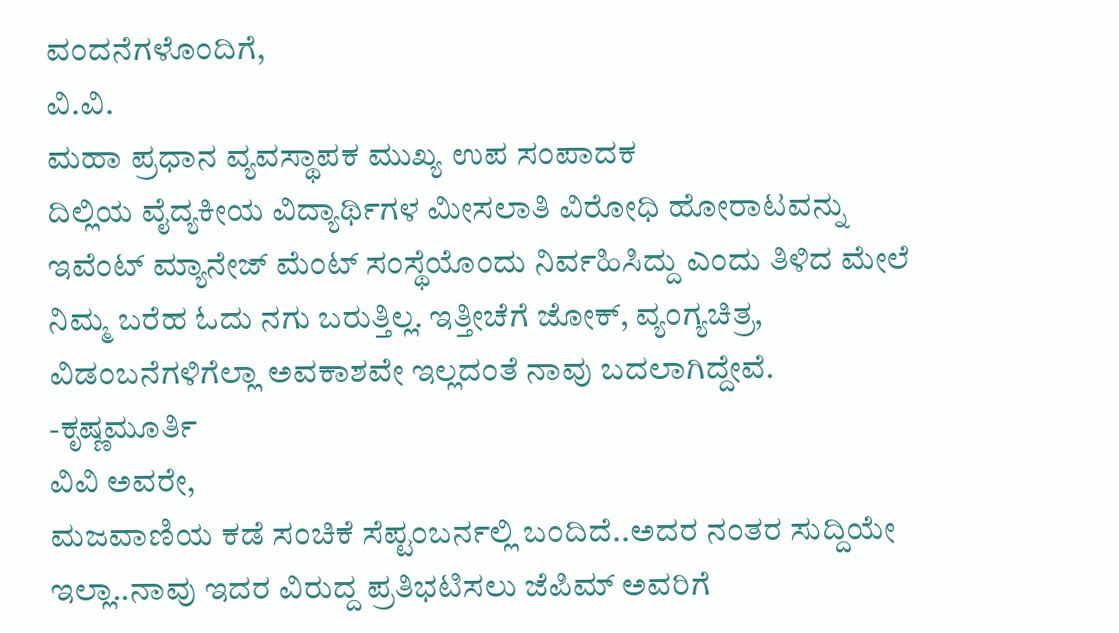ವಂದನೆಗಳೊಂದಿಗೆ,
ವಿ.ವಿ.
ಮಹಾ ಪ್ರಧಾನ ವ್ಯವಸ್ಥಾಪಕ ಮುಖ್ಯ ಉಪ ಸಂಪಾದಕ
ದಿಲ್ಲಿಯ ವೈದ್ಯಕೀಯ ವಿದ್ಯಾರ್ಥಿಗಳ ಮೀಸಲಾತಿ ವಿರೋಧಿ ಹೋರಾಟವನ್ನು ಇವೆಂಟ್ ಮ್ಯಾನೇಜ್ ಮೆಂಟ್ ಸಂಸ್ಥೆಯೊಂದು ನಿರ್ವಹಿಸಿದ್ದು ಎಂದು ತಿಳಿದ ಮೇಲೆ ನಿಮ್ಮ ಬರೆಹ ಓದು ನಗು ಬರುತ್ತಿಲ್ಲ. ಇತ್ತೀಚೆಗೆ ಜೋಕ್, ವ್ಯಂಗ್ಯಚಿತ್ರ, ವಿಡಂಬನೆಗಳಿಗೆಲ್ಲಾ ಅವಕಾಶವೇ ಇಲ್ಲದಂತೆ ನಾವು ಬದಲಾಗಿದ್ದೇವೆ.
-ಕೃಷ್ಣಮೂರ್ತಿ
ವಿವಿ ಅವರೇ,
ಮಜವಾಣಿಯ ಕಡೆ ಸಂಚಿಕೆ ಸೆಪ್ಟಂಬರ್ನಲ್ಲಿ ಬಂದಿದೆ..ಅದರ ನಂತರ ಸುದ್ದಿಯೇ ಇಲ್ಲಾ..ನಾವು ಇದರ ವಿರುದ್ದ ಪ್ರತಿಭಟಿಸಲು ಜೆಪಿಮ್ ಅವರಿಗೆ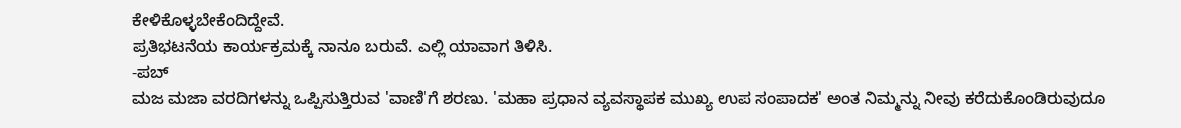ಕೇಳಿಕೊಳ್ಳಬೇಕೆಂದಿದ್ದೇವೆ.
ಪ್ರತಿಭಟನೆಯ ಕಾರ್ಯಕ್ರಮಕ್ಕೆ ನಾನೂ ಬರುವೆ. ಎಲ್ಲಿ ಯಾವಾಗ ತಿಳಿಸಿ.
-ಪಬ್
ಮಜ ಮಜಾ ವರದಿಗಳನ್ನು ಒಪ್ಪಿಸುತ್ತಿರುವ 'ವಾಣಿ'ಗೆ ಶರಣು. 'ಮಹಾ ಪ್ರಧಾನ ವ್ಯವಸ್ಥಾಪಕ ಮುಖ್ಯ ಉಪ ಸಂಪಾದಕ' ಅಂತ ನಿಮ್ಮನ್ನು ನೀವು ಕರೆದುಕೊಂಡಿರುವುದೂ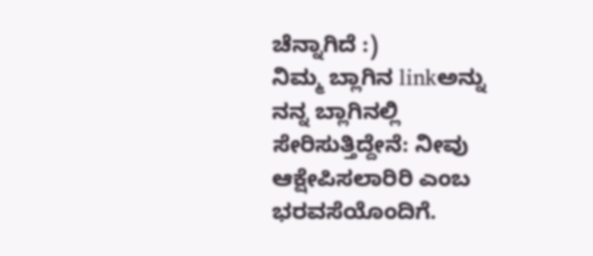ಚೆನ್ನಾಗಿದೆ :)
ನಿಮ್ಮ ಬ್ಲಾಗಿನ linkಅನ್ನು ನನ್ನ ಬ್ಲಾಗಿನಲ್ಲಿ ಸೇರಿಸುತ್ತಿದ್ದೇನೆ: ನೀವು ಆಕ್ಷೇಪಿಸಲಾರಿರಿ ಎಂಬ ಭರವಸೆಯೊಂದಿಗೆ.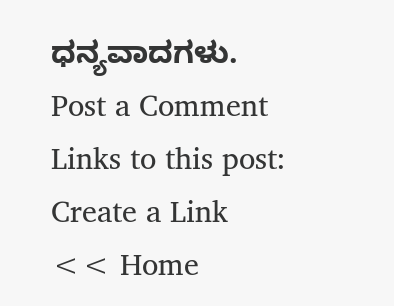ಧನ್ಯವಾದಗಳು.
Post a Comment
Links to this post:
Create a Link
<< Home